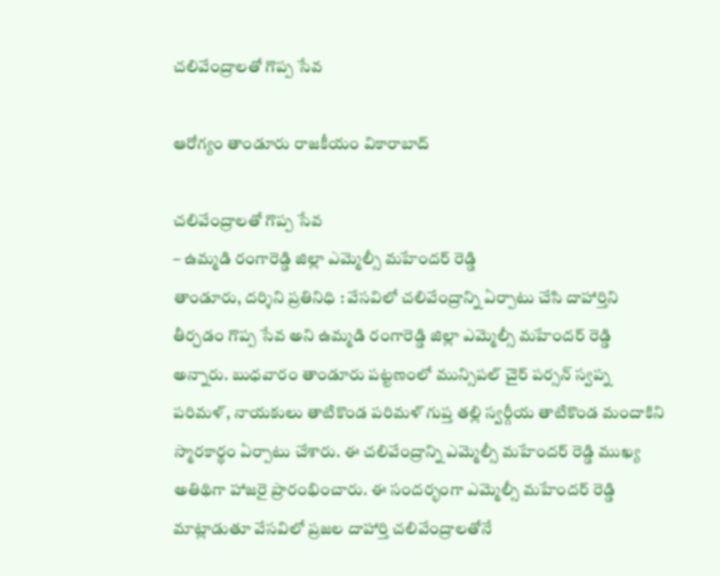చలివేంద్రాలతో గొప్ప సేవ

ఆరోగ్యం తాండూరు రాజకీయం వికారాబాద్

చలివేంద్రాలతో గొప్ప సేవ
– ఉమ్మ‌డి రంగారెడ్డి జిల్లా ఎమ్మెల్సీ మహేందర్ రెడ్డి
తాండూరు, దర్శిని ప్ర‌తినిధి : వేసవిలో చలివేంద్రాన్ని ఏర్పాటు చేసి దాహార్తిని తీర్చడం గొప్ప సేవ అని ఉమ్మడి రంగారెడ్డి జిల్లా ఎమ్మెల్సీ మహేందర్ రెడ్డి అన్నారు. బుధవారం తాండూరు పట్టణంలో మున్సిపల్ చైర్ పర్సన్ స్వప్న పరిమళ్, నాయకులు తాటికొండ పరిమళ్ గుప్త తల్లి స్వ‌ర్గీయ తాటికొండ మందాకిని స్మారకార్థం ఏర్పాటు చేశారు. ఈ చలివేంద్రాన్ని ఎమ్మెల్సీ మహేందర్ రెడ్డి ముఖ్య అతిథిగా హాజరై ప్రారంభించారు. ఈ సందర్భంగా ఎమ్మెల్సీ మహేందర్ రెడ్డి మాట్లాడుతూ వేసవిలో ప్రజల దాహార్తి చలివేంద్రాలతోనే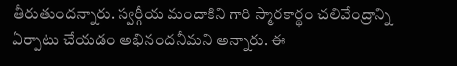తీరుతుందన్నారు. స్వర్గీయ మందాకిని గారి స్మారకార్థం చలివేంద్రాన్ని ఏర్పాటు చేయడం అభినందనీమని అన్నారు. ఈ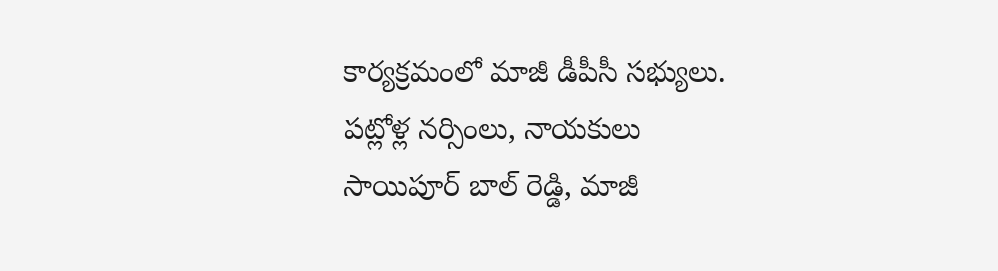కార్యక్రమంలో మాజీ డీపీసీ సభ్యులు. పట్లోళ్ల నర్సింలు, నాయకులు సాయిపూర్ బాల్ రెడ్డి, మాజీ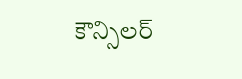కౌన్సిలర్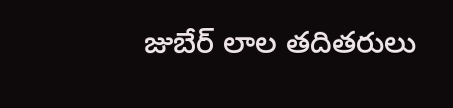జుబేర్ లాల‌ తదితరులు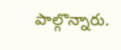పాల్గొన్నారు.